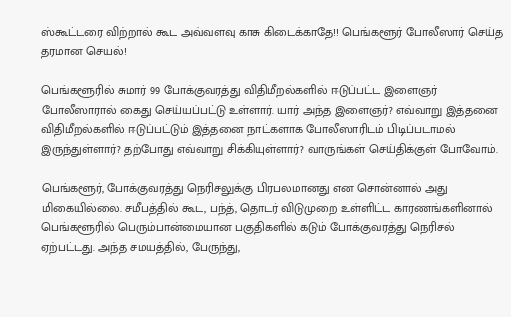ஸ்கூட்டரை விற்றால் கூட அவ்வளவு காசு கிடைக்காதே!! பெங்களூர் போலீஸார் செய்த தரமான செயல்!

பெங்களூரில் சுமார் 99 போக்குவரத்து விதிமீறல்களில் ஈடுப்பட்ட இளைஞர் போலீஸாரால் கைது செய்யப்பட்டு உள்ளார். யார் அந்த இளைஞர்? எவ்வாறு இத்தனை விதிமீறல்களில் ஈடுப்பட்டும் இத்தனை நாட்களாக போலீஸாரிடம் பிடிப்படாமல் இருந்துள்ளார்? தற்போது எவ்வாறு சிக்கியுள்ளார்? வாருங்கள் செய்திக்குள் போவோம்.

பெங்களூர், போக்குவரத்து நெரிசலுக்கு பிரபலமானது என சொன்னால் அது மிகையில்லை. சமீபத்தில் கூட, பந்த், தொடர் விடுமுறை உள்ளிட்ட காரணங்களினால் பெங்களூரில் பெரும்பான்மையான பகுதிகளில் கடும் போக்குவரத்து நெரிசல் ஏற்பட்டது. அந்த சமயத்தில், பேருந்து,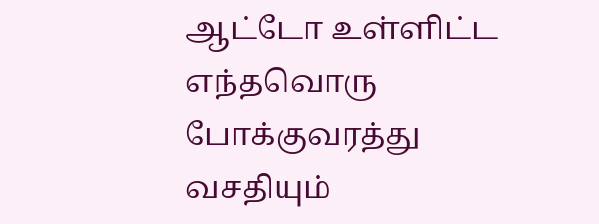ஆட்டோ உள்ளிட்ட எந்தவொரு போக்குவரத்து வசதியும்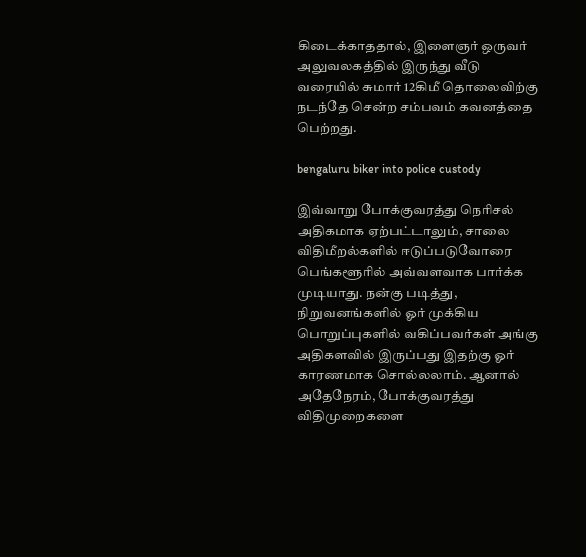கிடைக்காததால், இளைஞர் ஒருவர் அலுவலகத்தில் இருந்து வீடு வரையில் சுமார் 12கிமீ தொலைவிற்கு நடந்தே சென்ற சம்பவம் கவனத்தை பெற்றது.

bengaluru biker into police custody

இவ்வாறு போக்குவரத்து நெரிசல் அதிகமாக ஏற்பட்டாலும், சாலை விதிமீறல்களில் ஈடுப்படுவோரை பெங்களூரில் அவ்வளவாக பார்க்க முடியாது. நன்கு படித்து, நிறுவனங்களில் ஓர் முக்கிய பொறுப்புகளில் வகிப்பவர்கள் அங்கு அதிகளவில் இருப்பது இதற்கு ஓர் காரணமாக சொல்லலாம். ஆனால் அதேநேரம், போக்குவரத்து விதிமுறைகளை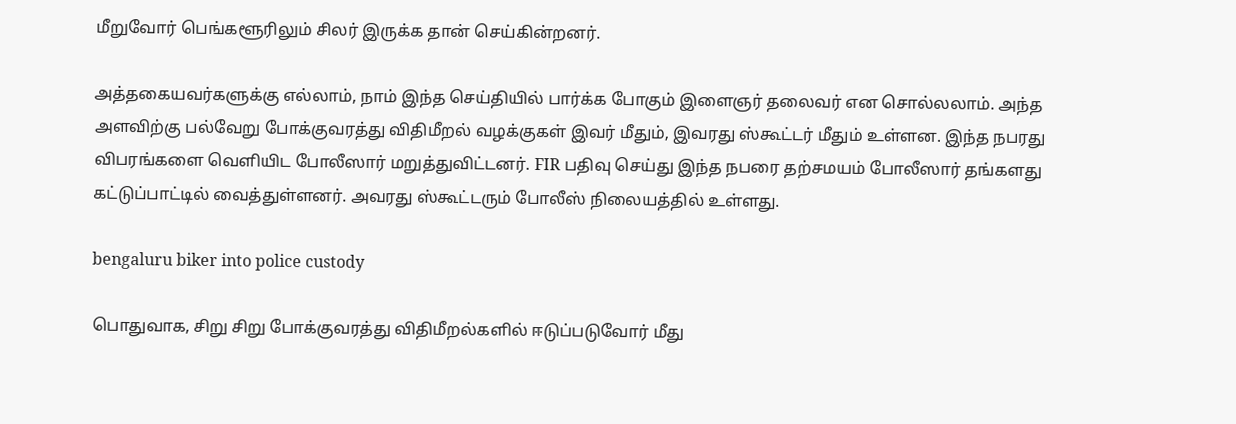மீறுவோர் பெங்களூரிலும் சிலர் இருக்க தான் செய்கின்றனர்.

அத்தகையவர்களுக்கு எல்லாம், நாம் இந்த செய்தியில் பார்க்க போகும் இளைஞர் தலைவர் என சொல்லலாம். அந்த அளவிற்கு பல்வேறு போக்குவரத்து விதிமீறல் வழக்குகள் இவர் மீதும், இவரது ஸ்கூட்டர் மீதும் உள்ளன. இந்த நபரது விபரங்களை வெளியிட போலீஸார் மறுத்துவிட்டனர். FIR பதிவு செய்து இந்த நபரை தற்சமயம் போலீஸார் தங்களது கட்டுப்பாட்டில் வைத்துள்ளனர். அவரது ஸ்கூட்டரும் போலீஸ் நிலையத்தில் உள்ளது.

bengaluru biker into police custody

பொதுவாக, சிறு சிறு போக்குவரத்து விதிமீறல்களில் ஈடுப்படுவோர் மீது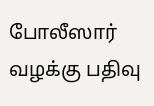போலீஸார் வழக்கு பதிவு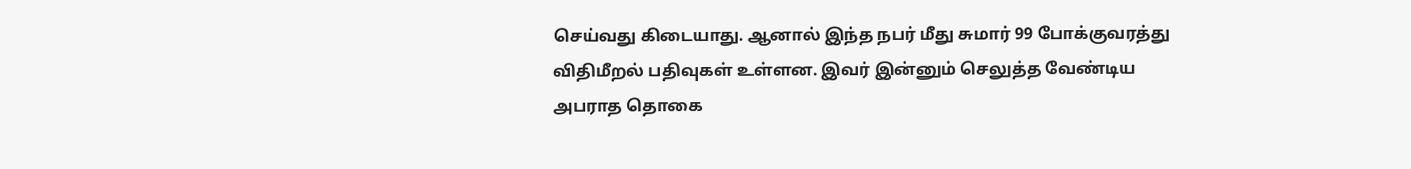செய்வது கிடையாது. ஆனால் இந்த நபர் மீது சுமார் 99 போக்குவரத்து விதிமீறல் பதிவுகள் உள்ளன. இவர் இன்னும் செலுத்த வேண்டிய அபராத தொகை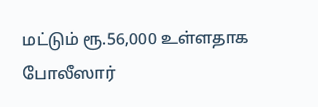மட்டும் ரூ.56,000 உள்ளதாக போலீஸார்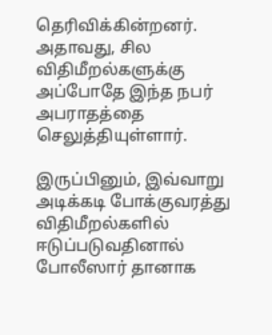தெரிவிக்கின்றனர். அதாவது, சில விதிமீறல்களுக்கு அப்போதே இந்த நபர் அபராதத்தை செலுத்தியுள்ளார்.

இருப்பினும், இவ்வாறு அடிக்கடி போக்குவரத்து விதிமீறல்களில் ஈடுப்படுவதினால் போலீஸார் தானாக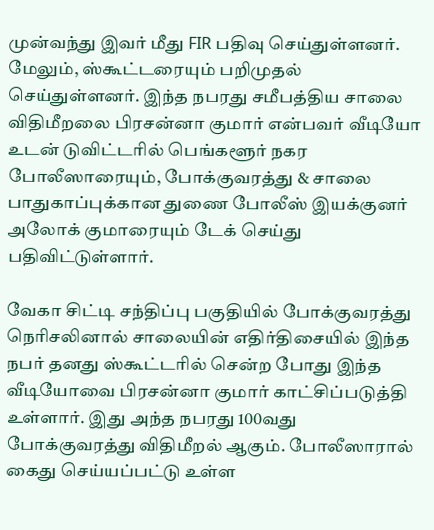முன்வந்து இவர் மீது FIR பதிவு செய்துள்ளனர். மேலும், ஸ்கூட்டரையும் பறிமுதல் செய்துள்ளனர். இந்த நபரது சமீபத்திய சாலை விதிமீறலை பிரசன்னா குமார் என்பவர் வீடியோ உடன் டுவிட்டரில் பெங்களூர் நகர போலீஸாரையும், போக்குவரத்து & சாலை பாதுகாப்புக்கான துணை போலீஸ் இயக்குனர் அலோக் குமாரையும் டேக் செய்து பதிவிட்டுள்ளார்.

வேகா சிட்டி சந்திப்பு பகுதியில் போக்குவரத்து நெரிசலினால் சாலையின் எதிர்திசையில் இந்த நபர் தனது ஸ்கூட்டரில் சென்ற போது இந்த வீடியோவை பிரசன்னா குமார் காட்சிப்படுத்தி உள்ளார். இது அந்த நபரது 100வது போக்குவரத்து விதிமீறல் ஆகும். போலீஸாரால் கைது செய்யப்பட்டு உள்ள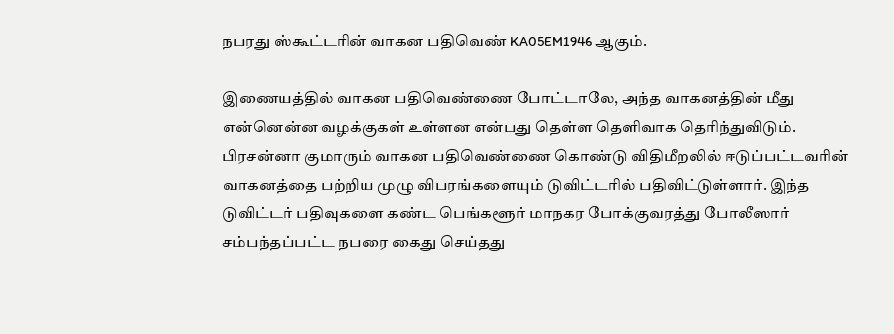நபரது ஸ்கூட்டரின் வாகன பதிவெண் KA05EM1946 ஆகும்.

இணையத்தில் வாகன பதிவெண்ணை போட்டாலே, அந்த வாகனத்தின் மீது என்னென்ன வழக்குகள் உள்ளன என்பது தெள்ள தெளிவாக தெரிந்துவிடும். பிரசன்னா குமாரும் வாகன பதிவெண்ணை கொண்டு விதிமீறலில் ஈடுப்பட்டவரின் வாகனத்தை பற்றிய முழு விபரங்களையும் டுவிட்டரில் பதிவிட்டுள்ளார். இந்த டுவிட்டர் பதிவுகளை கண்ட பெங்களூர் மாநகர போக்குவரத்து போலீஸார் சம்பந்தப்பட்ட நபரை கைது செய்தது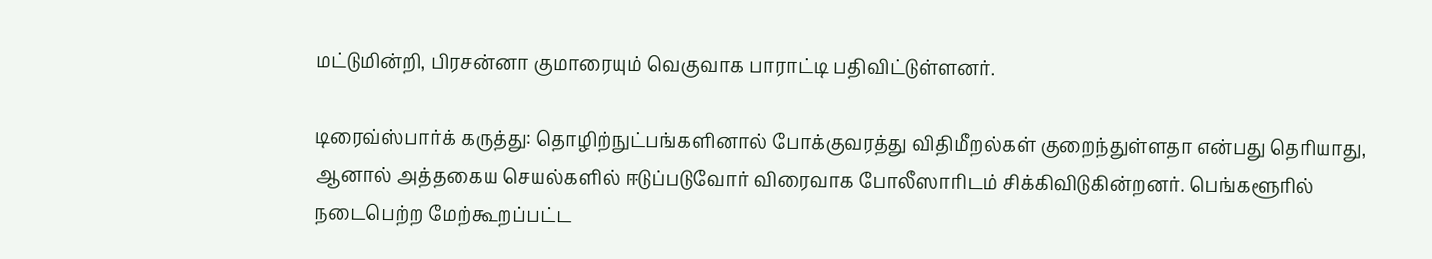மட்டுமின்றி, பிரசன்னா குமாரையும் வெகுவாக பாராட்டி பதிவிட்டுள்ளனர்.

டிரைவ்ஸ்பார்க் கருத்து: தொழிற்நுட்பங்களினால் போக்குவரத்து விதிமீறல்கள் குறைந்துள்ளதா என்பது தெரியாது, ஆனால் அத்தகைய செயல்களில் ஈடுப்படுவோர் விரைவாக போலீஸாரிடம் சிக்கிவிடுகின்றனர். பெங்களூரில் நடைபெற்ற மேற்கூறப்பட்ட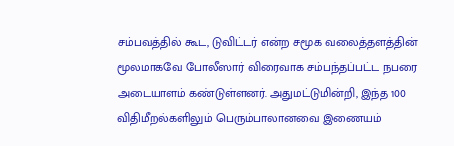சம்பவத்தில் கூட, டுவிட்டர் என்ற சமூக வலைத்தளத்தின் மூலமாகவே போலீஸார் விரைவாக சம்பந்தப்பட்ட நபரை அடையாளம் கண்டுள்ளனர். அதுமட்டுமின்றி, இந்த 100 விதிமீறல்களிலும் பெரும்பாலானவை இணையம்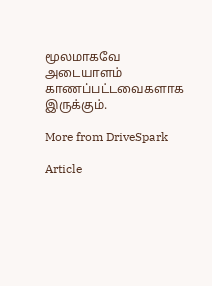மூலமாகவே அடையாளம் காணப்பட்டவைகளாக இருக்கும்.

More from DriveSpark

Article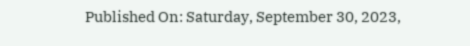Published On: Saturday, September 30, 2023,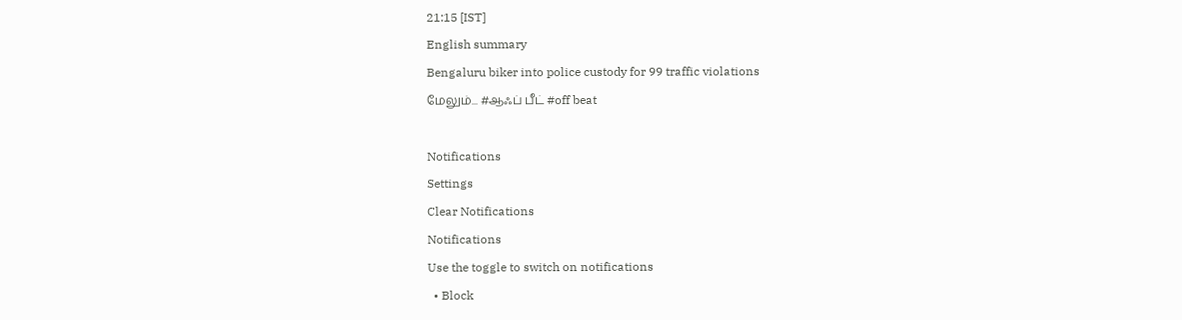21:15 [IST]
English summary
Bengaluru biker into police custody for 99 traffic violations
மேலும்... #ஆஃப் பீட் #off beat

Notifications
Settings
Clear Notifications
Notifications
Use the toggle to switch on notifications
  • Block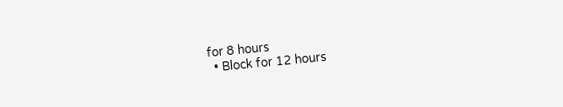for 8 hours
  • Block for 12 hours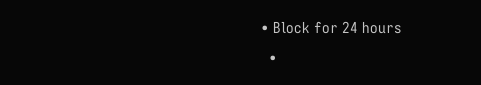• Block for 24 hours
  •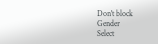Don't block
Gender
Select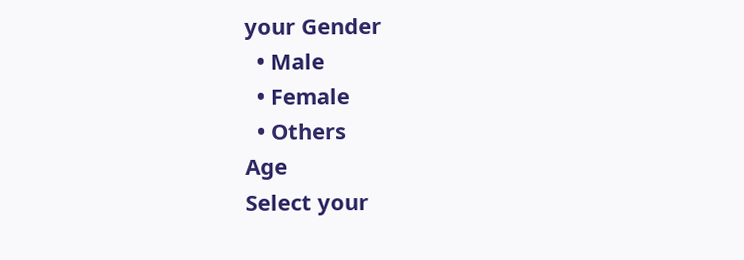your Gender
  • Male
  • Female
  • Others
Age
Select your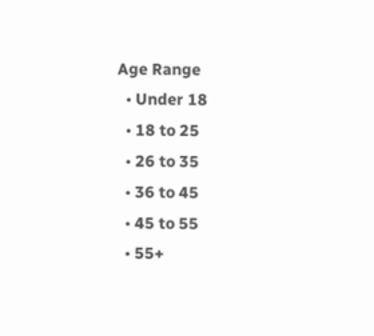Age Range
  • Under 18
  • 18 to 25
  • 26 to 35
  • 36 to 45
  • 45 to 55
  • 55+